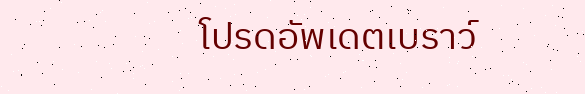โปรดอัพเดตเบราว์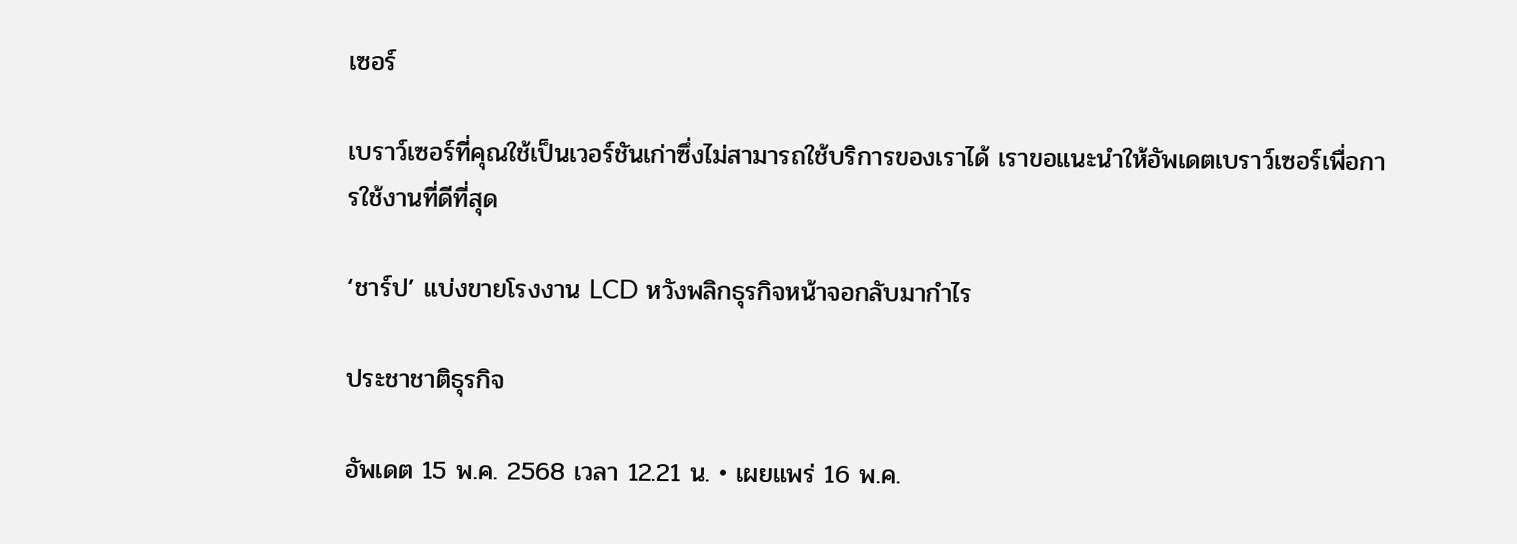เซอร์

เบราว์เซอร์ที่คุณใช้เป็นเวอร์ชันเก่าซึ่งไม่สามารถใช้บริการของเราได้ เราขอแนะนำให้อัพเดตเบราว์เซอร์เพื่อการใช้งานที่ดีที่สุด

‘ชาร์ป’ แบ่งขายโรงงาน LCD หวังพลิกธุรกิจหน้าจอกลับมากำไร

ประชาชาติธุรกิจ

อัพเดต 15 พ.ค. 2568 เวลา 12.21 น. • เผยแพร่ 16 พ.ค.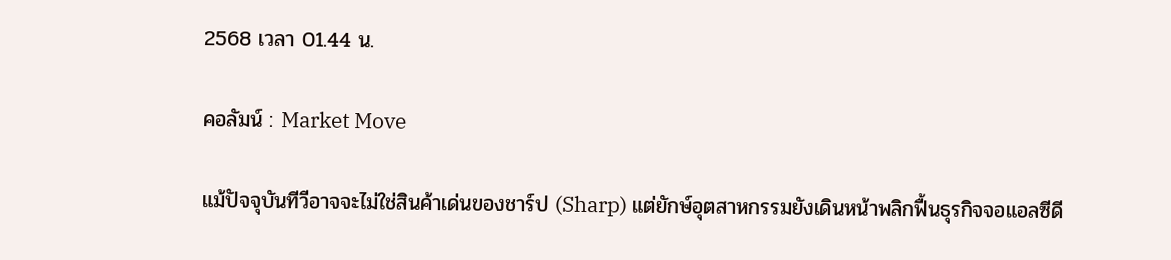2568 เวลา 01.44 น.

คอลัมน์ : Market Move

แม้ปัจจุบันทีวีอาจจะไม่ใช่สินค้าเด่นของชาร์ป (Sharp) แต่ยักษ์อุตสาหกรรมยังเดินหน้าพลิกฟื้นธุรกิจจอแอลซีดี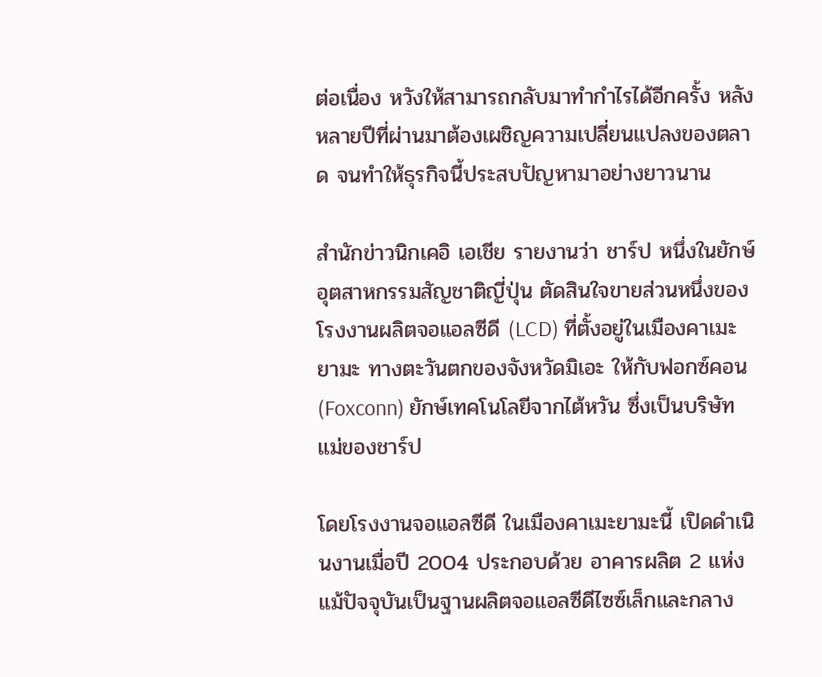ต่อเนื่อง หวังให้สามารถกลับมาทำกำไรได้อีกครั้ง หลังหลายปีที่ผ่านมาต้องเผชิญความเปลี่ยนแปลงของตลาด จนทำให้ธุรกิจนี้ประสบปัญหามาอย่างยาวนาน

สำนักข่าวนิกเคอิ เอเชีย รายงานว่า ชาร์ป หนึ่งในยักษ์อุตสาหกรรมสัญชาติญี่ปุ่น ตัดสินใจขายส่วนหนึ่งของโรงงานผลิตจอแอลซีดี (LCD) ที่ตั้งอยู่ในเมืองคาเมะยามะ ทางตะวันตกของจังหวัดมิเอะ ให้กับฟอกซ์คอน (Foxconn) ยักษ์เทคโนโลยีจากไต้หวัน ซึ่งเป็นบริษัทแม่ของชาร์ป

โดยโรงงานจอแอลซีดี ในเมืองคาเมะยามะนี้ เปิดดำเนินงานเมื่อปี 2004 ประกอบด้วย อาคารผลิต 2 แห่ง แม้ปัจจุบันเป็นฐานผลิตจอแอลซีดีไซซ์เล็กและกลาง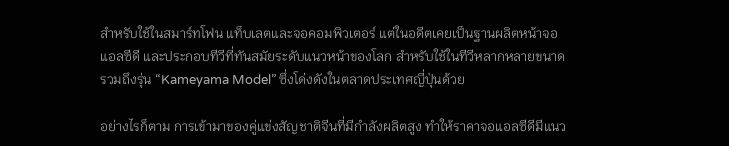สำหรับใช้ในสมาร์ทโฟน แท็บเลตและจอคอมพิวเตอร์ แต่ในอดีตเคยเป็นฐานผลิตหน้าจอแอลซีดี และประกอบทีวีที่ทันสมัยระดับแนวหน้าของโลก สำหรับใช้ในทีวีหลากหลายขนาด รวมถึงรุ่น “Kameyama Model” ซึ่งโด่งดังในตลาดประเทศญี่ปุ่นด้วย

อย่างไรก็ตาม การเข้ามาของคู่แข่งสัญชาติจีนที่มีกำลังผลิตสูง ทำให้ราคาจอแอลซีดีมีแนว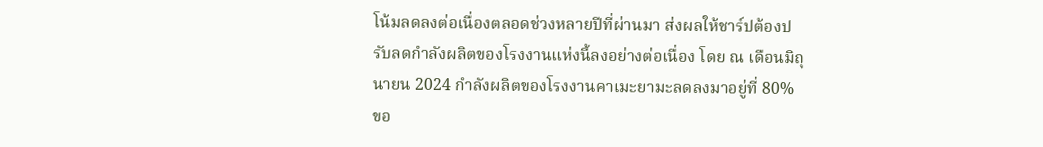โน้มลดลงต่อเนื่องตลอดช่วงหลายปีที่ผ่านมา ส่งผลให้ชาร์ปต้องปรับลดกำลังผลิตของโรงงานแห่งนี้ลงอย่างต่อเนื่อง โดย ณ เดือนมิถุนายน 2024 กำลังผลิตของโรงงานคาเมะยามะลดลงมาอยู่ที่ 80% ขอ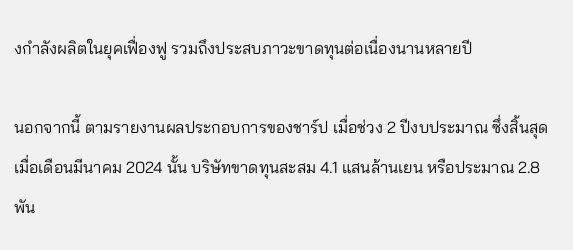งกำลังผลิตในยุคเฟื่องฟู รวมถึงประสบภาวะขาดทุนต่อเนื่องนานหลายปี

นอกจากนี้ ตามรายงานผลประกอบการของชาร์ป เมื่อช่วง 2 ปีงบประมาณ ซึ่งสิ้นสุดเมื่อเดือนมีนาคม 2024 นั้น บริษัทขาดทุนสะสม 4.1 แสนล้านเยน หรือประมาณ 2.8 พัน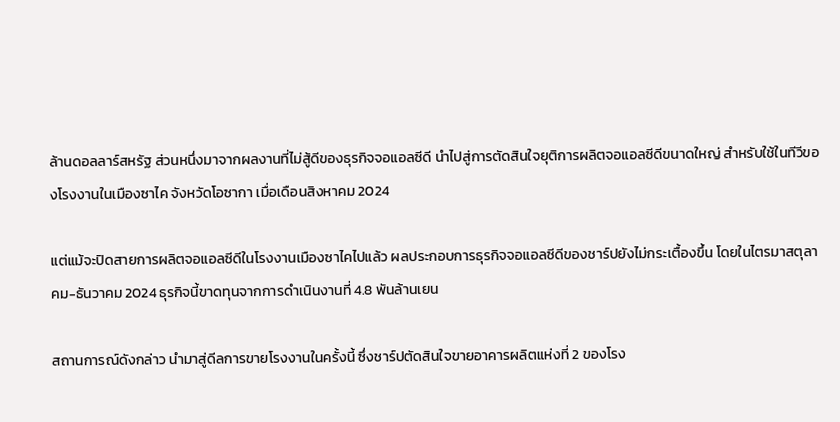ล้านดอลลาร์สหรัฐ ส่วนหนึ่งมาจากผลงานที่ไม่สู้ดีของธุรกิจจอแอลซีดี นำไปสู่การตัดสินใจยุติการผลิตจอแอลซีดีขนาดใหญ่ สำหรับใช้ในทีวีของโรงงานในเมืองซาไค จังหวัดโอซากา เมื่อเดือนสิงหาคม 2024

แต่แม้จะปิดสายการผลิตจอแอลซีดีในโรงงานเมืองซาไคไปแล้ว ผลประกอบการธุรกิจจอแอลซีดีของชาร์ปยังไม่กระเตื้องขึ้น โดยในไตรมาสตุลาคม-ธันวาคม 2024 ธุรกิจนี้ขาดทุนจากการดำเนินงานที่ 4.8 พันล้านเยน

สถานการณ์ดังกล่าว นำมาสู่ดีลการขายโรงงานในครั้งนี้ ซึ่งชาร์ปตัดสินใจขายอาคารผลิตแห่งที่ 2 ของโรง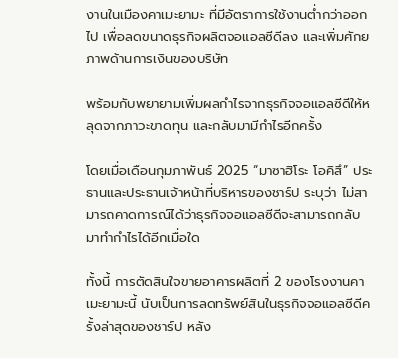งานในเมืองคาเมะยามะ ที่มีอัตราการใช้งานต่ำกว่าออกไป เพื่อลดขนาดธุรกิจผลิตจอแอลซีดีลง และเพิ่มศักยภาพด้านการเงินของบริษัท

พร้อมกับพยายามเพิ่มผลกำไรจากธุรกิจจอแอลซีดีให้หลุดจากภาวะขาดทุน และกลับมามีกำไรอีกครั้ง

โดยเมื่อเดือนกุมภาพันธ์ 2025 “มาซาฮิโระ โอคิสึ” ประธานและประธานเจ้าหน้าที่บริหารของชาร์ป ระบุว่า ไม่สามารถคาดการณ์ได้ว่าธุรกิจจอแอลซีดีจะสามารถกลับมาทำกำไรได้อีกเมื่อใด

ทั้งนี้ การตัดสินใจขายอาคารผลิตที่ 2 ของโรงงานคาเมะยามะนี้ นับเป็นการลดทรัพย์สินในธุรกิจจอแอลซีดีครั้งล่าสุดของชาร์ป หลัง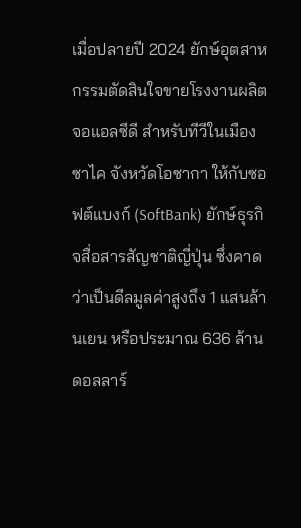เมื่อปลายปี 2024 ยักษ์อุตสาหกรรมตัดสินใจขายโรงงานผลิตจอแอลซีดี สำหรับทีวีในเมืองซาไค จังหวัดโอซากา ให้กับซอฟต์แบงก์ (SoftBank) ยักษ์ธุรกิจสื่อสารสัญชาติญี่ปุ่น ซึ่งคาดว่าเป็นดีลมูลค่าสูงถึง 1 แสนล้านเยน หรือประมาณ 636 ล้านดอลลาร์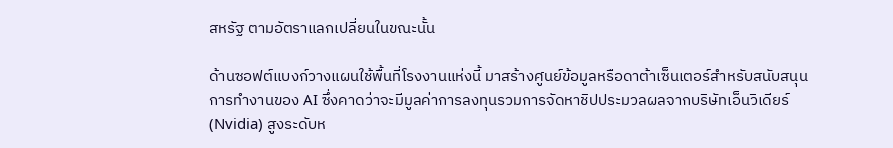สหรัฐ ตามอัตราแลกเปลี่ยนในขณะนั้น

ด้านซอฟต์แบงก์วางแผนใช้พื้นที่โรงงานแห่งนี้ มาสร้างศูนย์ข้อมูลหรือดาต้าเซ็นเตอร์สำหรับสนับสนุนการทำงานของ AI ซึ่งคาดว่าจะมีมูลค่าการลงทุนรวมการจัดหาชิปประมวลผลจากบริษัทเอ็นวิเดียร์ (Nvidia) สูงระดับห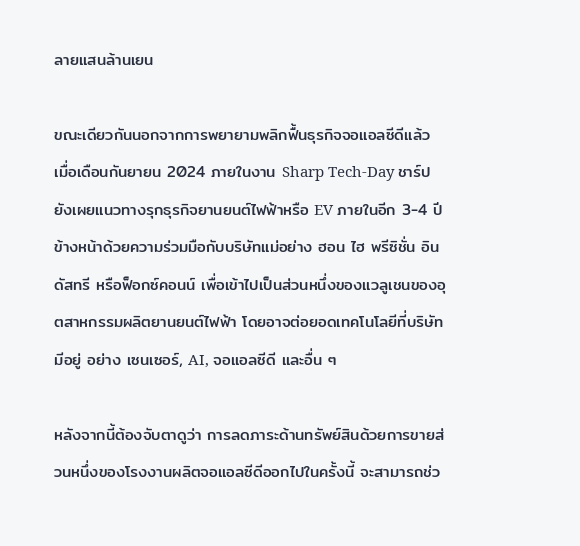ลายแสนล้านเยน

ขณะเดียวกันนอกจากการพยายามพลิกฟื้นธุรกิจจอแอลซีดีแล้ว เมื่อเดือนกันยายน 2024 ภายในงาน Sharp Tech-Day ชาร์ปยังเผยแนวทางรุกธุรกิจยานยนต์ไฟฟ้าหรือ EV ภายในอีก 3-4 ปีข้างหน้าด้วยความร่วมมือกับบริษัทแม่อย่าง ฮอน ไฮ พรีซิชั่น อินดัสทรี หรือฟ็อกซ์คอนน์ เพื่อเข้าไปเป็นส่วนหนึ่งของแวลูเชนของอุตสาหกรรมผลิตยานยนต์ไฟฟ้า โดยอาจต่อยอดเทคโนโลยีที่บริษัทมีอยู่ อย่าง เซนเซอร์, AI, จอแอลซีดี และอื่น ๆ

หลังจากนี้ต้องจับตาดูว่า การลดภาระด้านทรัพย์สินด้วยการขายส่วนหนึ่งของโรงงานผลิตจอแอลซีดีออกไปในครั้งนี้ จะสามารถช่ว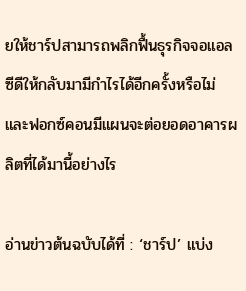ยให้ชาร์ปสามารถพลิกฟื้นธุรกิจจอแอลซีดีให้กลับมามีกำไรได้อีกครั้งหรือไม่ และฟอกซ์คอนมีแผนจะต่อยอดอาคารผลิตที่ได้มานี้อย่างไร

อ่านข่าวต้นฉบับได้ที่ : ‘ชาร์ป’ แบ่ง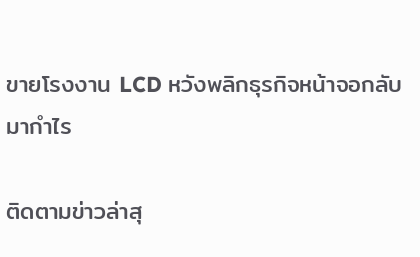ขายโรงงาน LCD หวังพลิกธุรกิจหน้าจอกลับมากำไร

ติดตามข่าวล่าสุ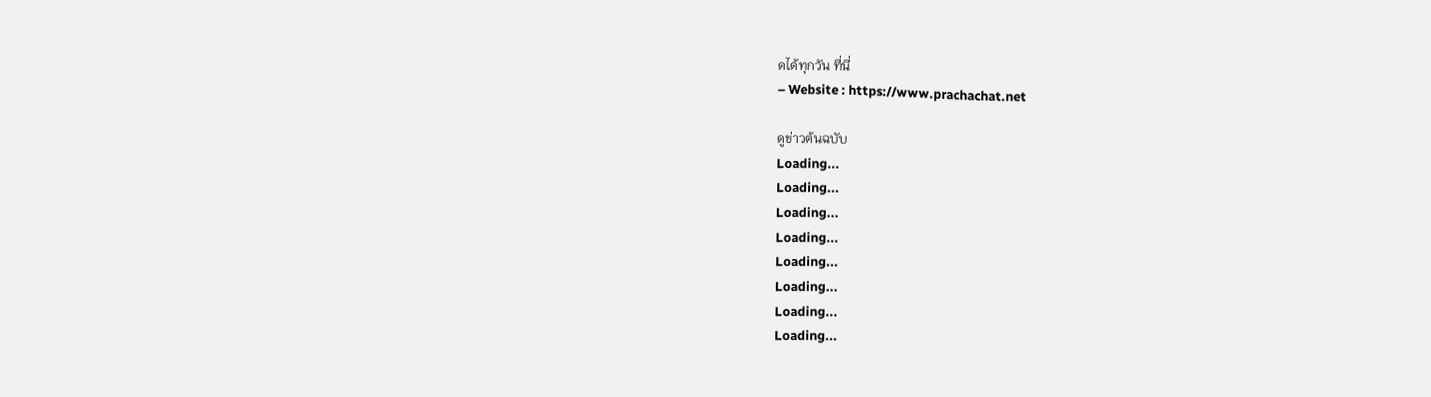ดได้ทุกวัน ที่นี่
– Website : https://www.prachachat.net

ดูข่าวต้นฉบับ
Loading...
Loading...
Loading...
Loading...
Loading...
Loading...
Loading...
Loading...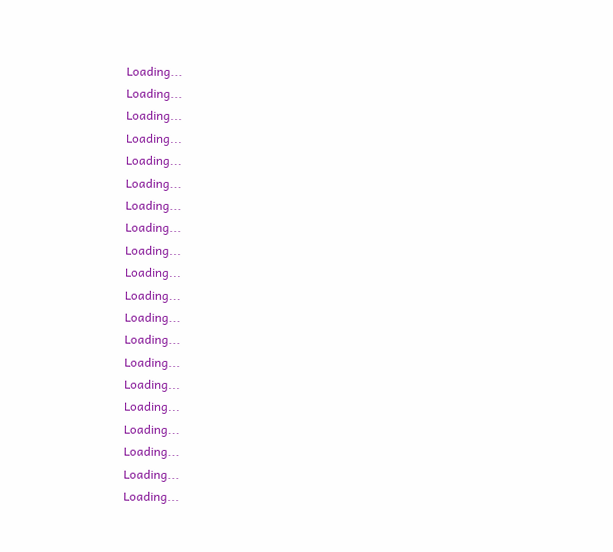Loading...
Loading...
Loading...
Loading...
Loading...
Loading...
Loading...
Loading...
Loading...
Loading...
Loading...
Loading...
Loading...
Loading...
Loading...
Loading...
Loading...
Loading...
Loading...
Loading...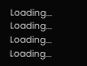Loading...
Loading...
Loading...
Loading...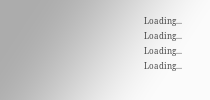Loading...
Loading...
Loading...
Loading...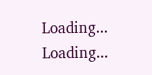Loading...
Loading...